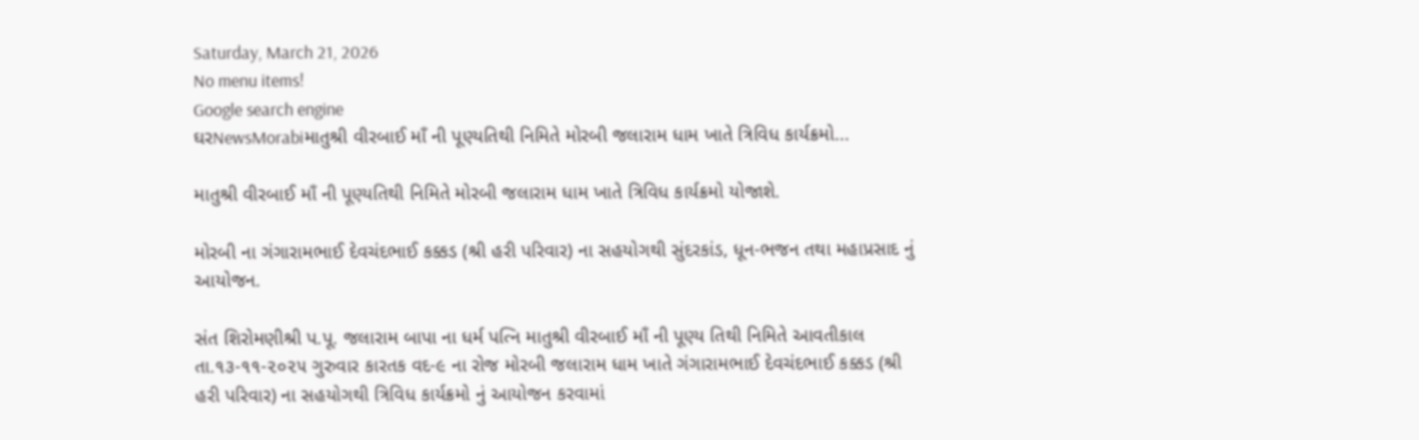Saturday, March 21, 2026
No menu items!
Google search engine
ઘરNewsMorabiમાતુશ્રી વીરબાઈ માઁ ની પૂણ્યતિથી નિમિતે મોરબી જલારામ ધામ ખાતે ત્રિવિધ કાર્યક્રમો...

માતુશ્રી વીરબાઈ માઁ ની પૂણ્યતિથી નિમિતે મોરબી જલારામ ધામ ખાતે ત્રિવિધ કાર્યક્રમો યોજાશે.

મોરબી ના ગંગારામભાઈ દેવચંદભાઈ કક્કડ (શ્રી હરી પરિવાર) ના સહયોગથી સુંદરકાંડ, ધૂન-ભજન તથા મહાપ્રસાદ નું આયોજન.

સંત શિરોમણીશ્રી પ.પૂ. જલારામ બાપા ના ધર્મ પત્નિ માતુશ્રી વીરબાઈ માઁ ની પૂણ્ય તિથી નિમિતે આવતીકાલ તા.૧૩-૧૧-૨૦૨૫ ગુરુવાર કારતક વદ-૯ ના રોજ મોરબી જલારામ ધામ ખાતે ગંગારામભાઈ દેવચંદભાઈ કક્કડ (શ્રી હરી પરિવાર) ના સહયોગથી ત્રિવિધ કાર્યક્રમો નું આયોજન કરવામાં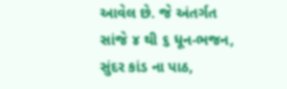આવેલ છે. જે અંતર્ગત સાંજે ૪ થી ૬ ધૂન-ભજન, સુંદર કાંડ ના પાઠ,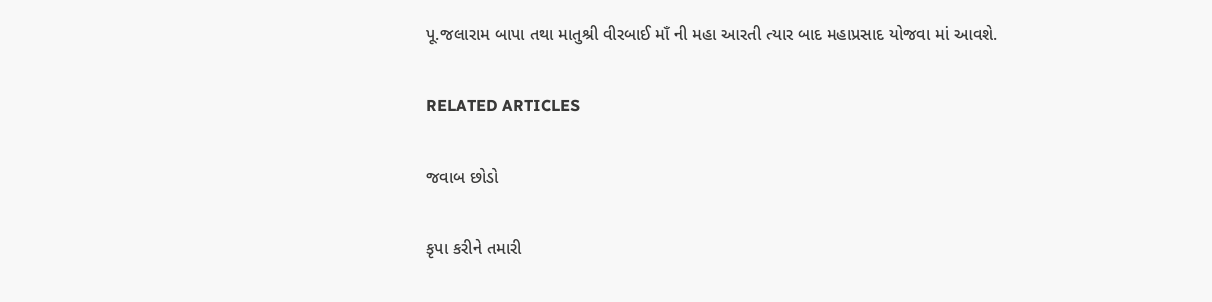પૂ.જલારામ બાપા તથા માતુશ્રી વીરબાઈ માઁ ની મહા આરતી ત્યાર બાદ મહાપ્રસાદ યોજવા માં આવશે.

RELATED ARTICLES

જવાબ છોડો

કૃપા કરીને તમારી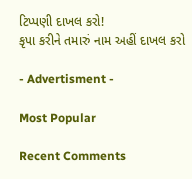ટિપ્પણી દાખલ કરો!
કૃપા કરીને તમારું નામ અહીં દાખલ કરો

- Advertisment -

Most Popular

Recent Comments